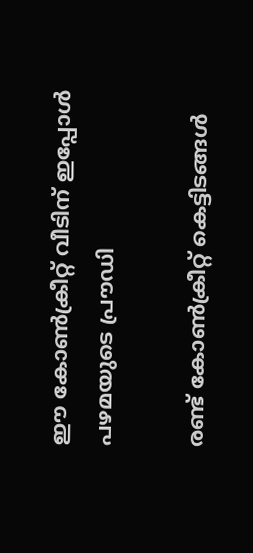ഈ കോൺക്രീറ്റ് വീടിന് ഇപ്പോൾ പഴമയുടെ പ്രൗഡി

രണ്ട് കോൺക്രീറ്റ് കെട്ടിടങ്ങൾ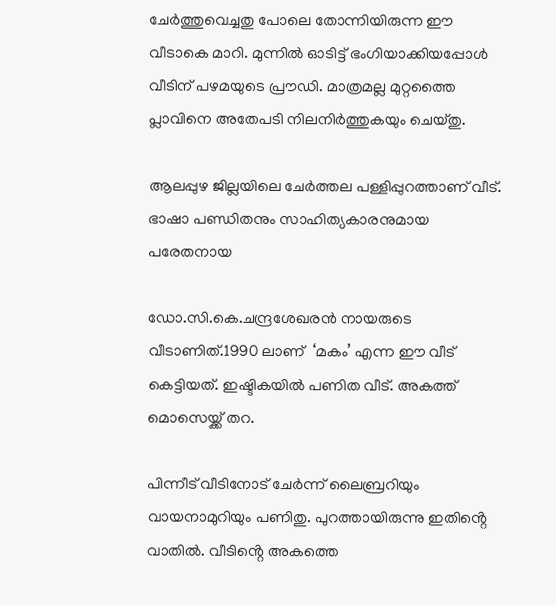ചേർത്തുവെച്ചതു പോലെ തോന്നിയിരുന്ന ഈ വീടാകെ മാറി. മുന്നിൽ ഓടിട്ട് ഭംഗിയാക്കിയപ്പോൾ വീടിന് പഴമയുടെ പ്രൗഡി. മാത്രമല്ല മുറ്റത്തൈ പ്ലാവിനെ അതേപടി നിലനിർത്തുകയും ചെയ്തു.

ആലപ്പുഴ ജില്ലയിലെ ചേർത്തല പള്ളിപ്പുറത്താണ് വീട്. ഭാഷാ പണ്ഡിതനും സാഹിത്യകാരനുമായ പരേതനായ

ഡോ.സി.കെ.ചന്ദ്രശേഖരൻ നായരുടെ വീടാണിത്.1990 ലാണ്  ‘മകം’ എന്ന ഈ വീട് കെട്ടിയത്. ഇഷ്ടികയിൽ പണിത വീട്. അകത്ത് മൊസെയ്ക്ക് തറ.

പിന്നീട് വീടിനോട് ചേർന്ന് ലൈബ്രറിയും വായനാമുറിയും പണിതു. പുറത്തായിരുന്നു ഇതിൻ്റെ വാതിൽ. വീടിൻ്റെ അകത്തെ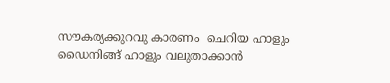സൗകര്യക്കുറവു കാരണം  ചെറിയ ഹാളും ഡൈനിങ്ങ്‌ ഹാളും വലുതാക്കാൻ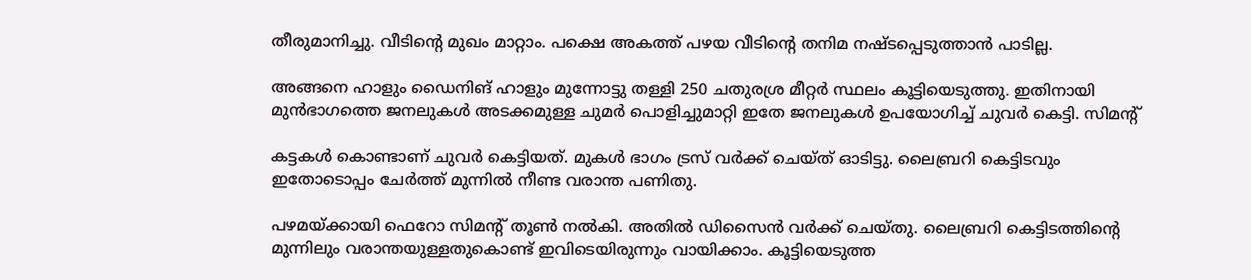തീരുമാനിച്ചു. വീടിൻ്റെ മുഖം മാറ്റാം. പക്ഷെ അകത്ത് പഴയ വീടിൻ്റെ തനിമ നഷ്ടപ്പെടുത്താൻ പാടില്ല.

അങ്ങനെ ഹാളും ഡൈനിങ് ഹാളും മുന്നോട്ടു തള്ളി 250 ചതുരശ്ര മീറ്റർ സ്ഥലം കൂട്ടിയെടുത്തു. ഇതിനായി മുൻഭാഗത്തെ ജനലുകൾ അടക്കമുള്ള ചുമർ പൊളിച്ചുമാറ്റി ഇതേ ജനലുകൾ ഉപയോഗിച്ച് ചുവർ കെട്ടി. സിമൻ്റ്

കട്ടകൾ കൊണ്ടാണ് ചുവർ കെട്ടിയത്. മുകൾ ഭാഗം ട്രസ് വർക്ക് ചെയ്ത് ഓടിട്ടു. ലൈബ്രറി കെട്ടിടവും ഇതോടൊപ്പം ചേർത്ത് മുന്നിൽ നീണ്ട വരാന്ത പണിതു.

പഴമയ്ക്കായി ഫെറോ സിമൻ്റ് തൂൺ നൽകി. അതിൽ ഡിസൈൻ വർക്ക് ചെയ്തു. ലൈബ്രറി കെട്ടിടത്തിൻ്റെ മുന്നിലും വരാന്തയുള്ളതുകൊണ്ട് ഇവിടെയിരുന്നും വായിക്കാം. കൂട്ടിയെടുത്ത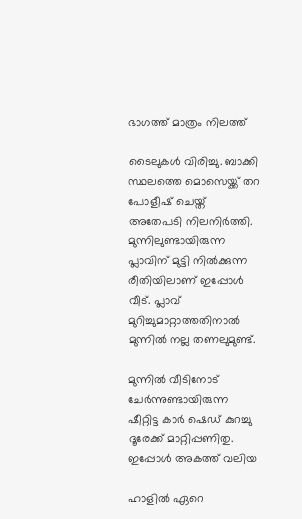ഭാഗത്ത് മാത്രം നിലത്ത്

ടൈലുകൾ വിരിച്ചു. ബാക്കി സ്ഥലത്തെ മൊസെയ്ക്ക് തറ പോളീഷ് ചെയ്ത് അതേപടി നിലനിർത്തി. മുന്നിലുണ്ടായിരുന്ന പ്ലാവിന് മുട്ടി നിൽക്കുന്ന രീതിയിലാണ് ഇപ്പോൾ വീട്. പ്ലാവ് മുറിച്ചുമാറ്റാത്തതിനാൽ മുന്നിൽ നല്ല തണലുമുണ്ട്.

മുന്നിൽ വീടിനോട് ചേർന്നുണ്ടായിരുന്ന ഷീറ്റിട്ട കാർ ഷെഡ് കുറച്ചു ദൂരേക്ക് മാറ്റിപ്പണിതു. ഇപ്പോൾ അകത്ത് വലിയ

ഹാളിൽ ഏറെ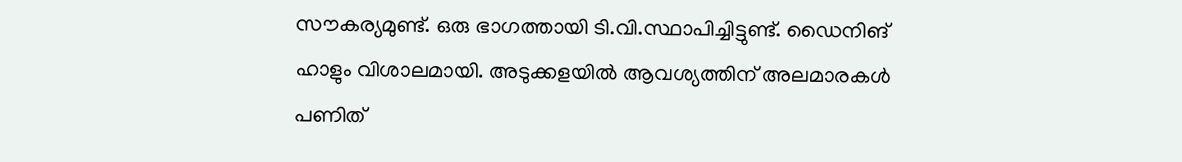സൗകര്യമുണ്ട്. ഒരു ഭാഗത്തായി ടി.വി.സ്ഥാപിച്ചിട്ടുണ്ട്. ഡൈനിങ് ഹാളും വിശാലമായി. അടുക്കളയിൽ ആവശ്യത്തിന് അലമാരകൾ പണിത്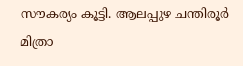സൗകര്യം കൂട്ടി. ആലപ്പുഴ ചന്തിരൂർ മിത്രാ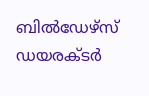ബിൽഡേഴ്സ് ഡയരക്ടര്‍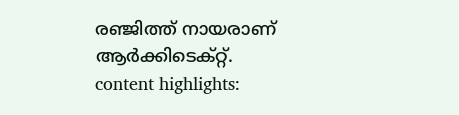രഞ്ജിത്ത് നായരാണ്‌ ആർക്കിടെക്റ്റ്‌.
content highlights: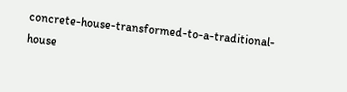concrete-house-transformed-to-a-traditional-house